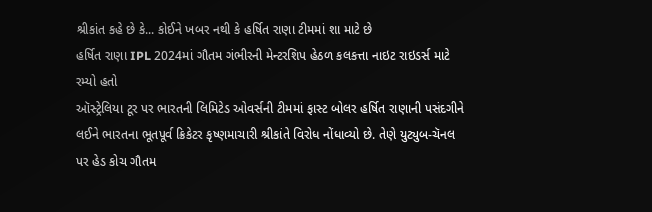શ્રીકાંત કહે છે કે... કોઈને ખબર નથી કે હર્ષિત રાણા ટીમમાં શા માટે છે
હર્ષિત રાણા IPL 2024માં ગૌતમ ગંભીરની મેન્ટરશિપ હેઠળ કલકત્તા નાઇટ રાઇડર્સ માટે રમ્યો હતો
ઑસ્ટ્રેલિયા ટૂર પર ભારતની લિમિટેડ ઓવર્સની ટીમમાં ફાસ્ટ બોલર હર્ષિત રાણાની પસંદગીને લઈને ભારતના ભૂતપૂર્વ ક્રિકેટર કૃષ્ણમાચારી શ્રીકાંતે વિરોધ નોંધાવ્યો છે. તેણે યુટ્યુબ-ચૅનલ પર હેડ કોચ ગૌતમ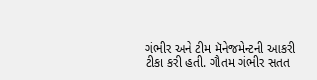ગંભીર અને ટીમ મૅનેજમેન્ટની આકરી ટીકા કરી હતી. ગૌતમ ગંભીર સતત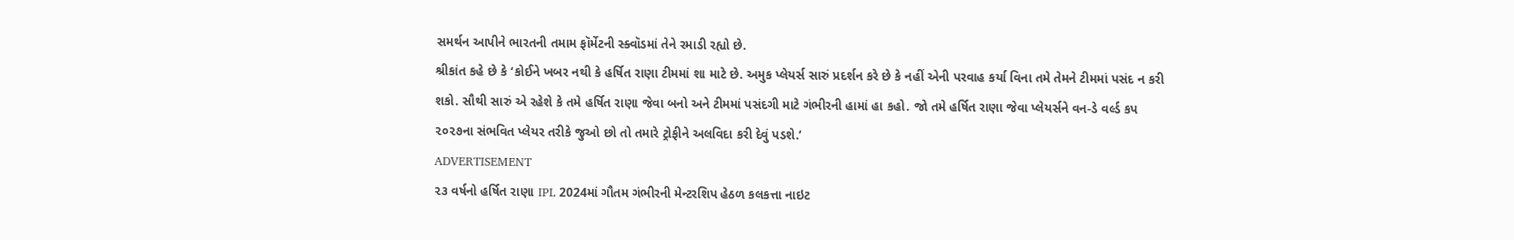સમર્થન આપીને ભારતની તમામ ફૉર્મેટની સ્ક્વૉડમાં તેને રમાડી રહ્યો છે.
શ્રીકાંત કહે છે કે ‘કોઈને ખબર નથી કે હર્ષિત રાણા ટીમમાં શા માટે છે. અમુક પ્લેયર્સ સારું પ્રદર્શન કરે છે કે નહીં એની પરવાહ કર્યા વિના તમે તેમને ટીમમાં પસંદ ન કરી શકો. સૌથી સારું એ રહેશે કે તમે હર્ષિત રાણા જેવા બનો અને ટીમમાં પસંદગી માટે ગંભીરની હામાં હા કહો. જો તમે હર્ષિત રાણા જેવા પ્લેયર્સને વન-ડે વર્લ્ડ કપ ૨૦૨૭ના સંભવિત પ્લેયર તરીકે જુઓ છો તો તમારે ટ્રોફીને અલવિદા કરી દેવું પડશે.’
ADVERTISEMENT
૨૩ વર્ષનો હર્ષિત રાણા IPL 2024માં ગૌતમ ગંભીરની મેન્ટરશિપ હેઠળ કલકત્તા નાઇટ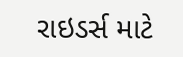રાઇડર્સ માટે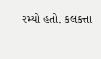રમ્યો હતો. કલકત્તા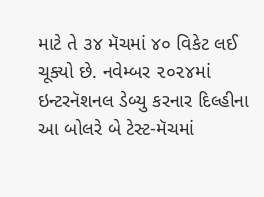માટે તે ૩૪ મૅચમાં ૪૦ વિકેટ લઈ ચૂક્યો છે. નવેમ્બર ૨૦૨૪માં ઇન્ટરનૅશનલ ડેબ્યુ કરનાર દિલ્હીના આ બોલરે બે ટેસ્ટ-મૅચમાં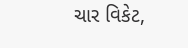ચાર વિકેટ,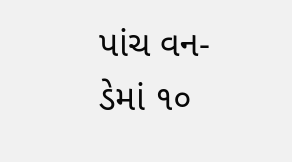પાંચ વન-ડેમાં ૧૦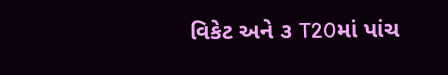વિકેટ અને ૩ T20માં પાંચ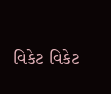વિકેટ વિકેટ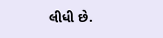લીધી છે.